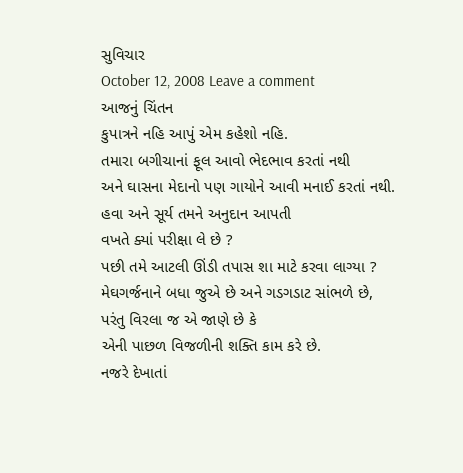સુવિચાર
October 12, 2008 Leave a comment
આજનું ચિંતન
કુપાત્રને નહિ આપું એમ કહેશો નહિ.
તમારા બગીચાનાં ફૂલ આવો ભેદભાવ કરતાં નથી
અને ઘાસના મેદાનો પણ ગાયોને આવી મનાઈ કરતાં નથી.
હવા અને સૂર્ય તમને અનુદાન આપતી
વખતે ક્યાં પરીક્ષા લે છે ?
પછી તમે આટલી ઊંડી તપાસ શા માટે કરવા લાગ્યા ?
મેઘગર્જનાને બધા જુએ છે અને ગડગડાટ સાંભળે છે,
પરંતુ વિરલા જ એ જાણે છે કે
એની પાછળ વિજળીની શક્તિ કામ કરે છે.
નજરે દેખાતાં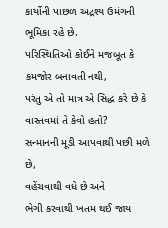કાર્યોની પાછળ અદ્રશ્ય ઉમંગની ભૂમિકા રહે છે.
પરિસ્થિતિઓ કોઈને મજબૂત કે કમજોર બનાવતી નથી,
પરંતુ એ તો માત્ર એ સિદ્ધ કરે છે કે
વાસ્તવમાં તે કેવો હતો?
સન્માનની મૂડી આપવાથી પછી મળે છે,
વહેંચવાથી વધે છે અને
ભેગી કરવાથી ખતમ થઈ જાય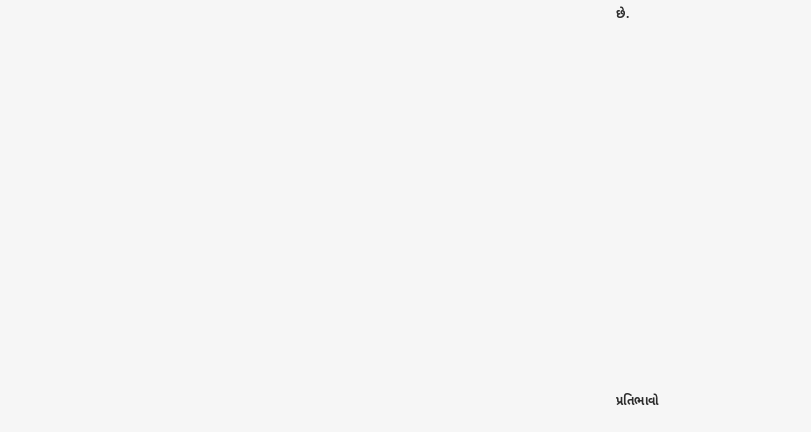છે.














પ્રતિભાવો